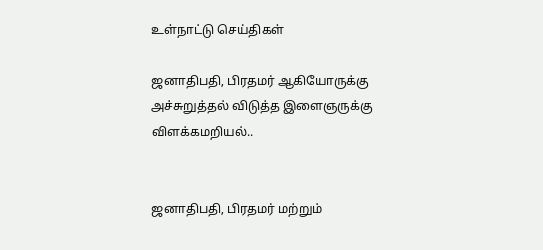உள்நாட்டு செய்திகள்

ஜனாதிபதி, பிரதமர் ஆகியோருக்கு அச்சுறுத்தல் விடுத்த இளைஞருக்கு விளக்கமறியல்..


ஜனாதிபதி, பிரதமர் மற்றும்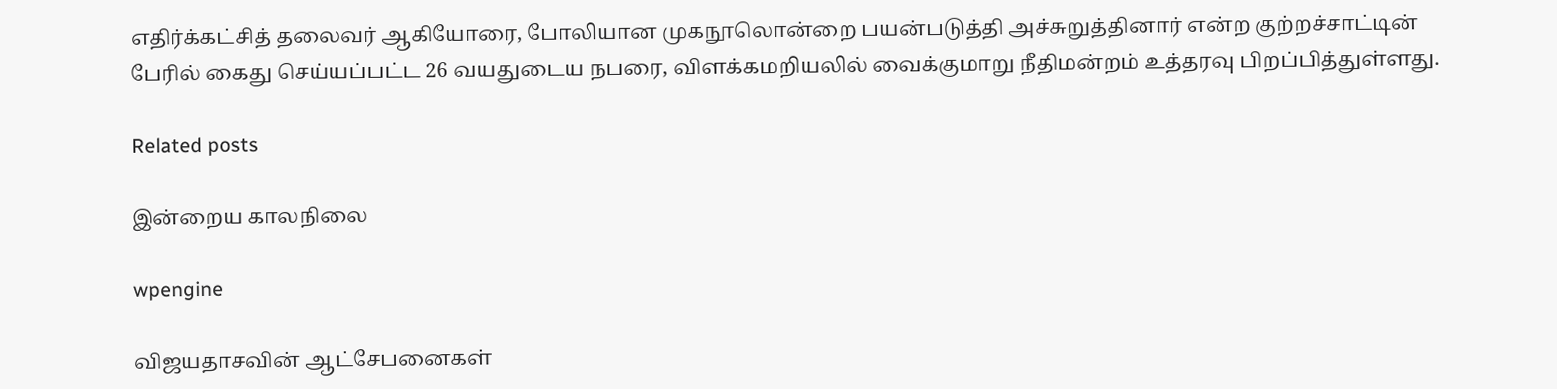எதிர்க்கட்சித் தலைவர் ஆகியோரை, போலியான முகநூலொன்றை பயன்படுத்தி அச்சுறுத்தினார் என்ற குற்றச்சாட்டின் பேரில் கைது செய்யப்பட்ட 26 வயதுடைய நபரை, விளக்கமறியலில் வைக்குமாறு நீதிமன்றம் உத்தரவு பிறப்பித்துள்ளது.

Related posts

இன்றைய காலநிலை

wpengine

விஜயதாசவின் ஆட்சேபனைகள்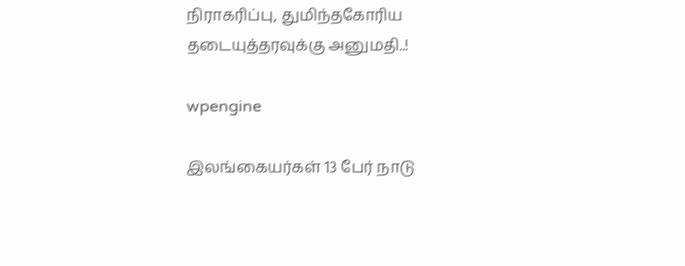நிராகரிப்பு, துமிந்தகோரிய தடையுத்தரவுக்கு அனுமதி..!

wpengine

இலங்கையர்கள் 13 பேர் நாடு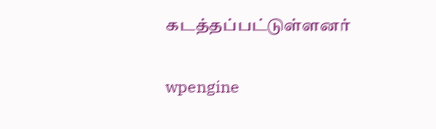கடத்தப்பட்டுள்ளனர்

wpengine